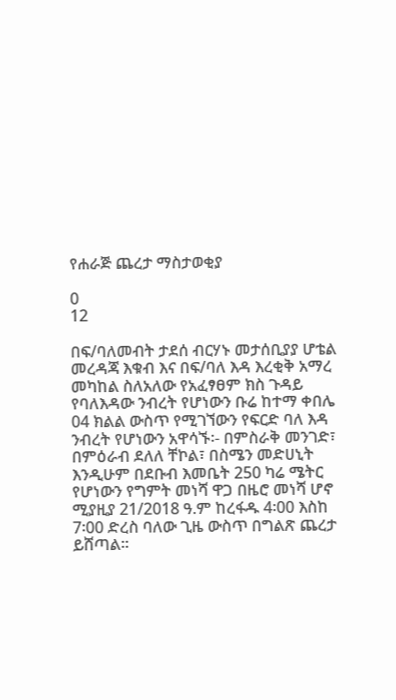የሐራጅ ጨረታ ማስታወቂያ

0
12

በፍ/ባለመብት ታደሰ ብርሃኑ መታሰቢያያ ሆቴል መረዳጃ እቁብ እና በፍ/ባለ እዳ እረቂቅ አማረ መካከል ስለአለው የአፈፃፀም ክስ ጉዳይ የባለእዳው ንብረት የሆነውን ቡሬ ከተማ ቀበሌ 04 ክልል ውስጥ የሚገኘውን የፍርድ ባለ እዳ ንብረት የሆነውን አዋሳኙ፡- በምስራቅ መንገድ፣ በምዕራብ ደለለ ቸኮል፣ በስሜን መድሀኒት እንዲሁም በደቡብ እመቤት 250 ካሬ ሜትር የሆነውን የግምት መነሻ ዋጋ በዜሮ መነሻ ሆኖ ሚያዚያ 21/2018 ዓ.ም ከረፋዱ 4፡00 እስከ 7፡00 ድረስ ባለው ጊዜ ውስጥ በግልጽ ጨረታ ይሸጣል፡፡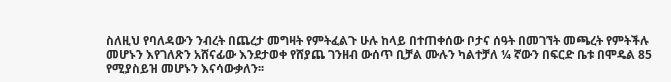ስለዚህ የባለዳውን ንብረት በጨረታ መግዛት የምትፈልጉ ሁሉ ከላይ በተጠቀሰው ቦታና ሰዓት በመገኘት መጫረት የምትችሉ መሆኑን እየገለጽን አሸናፊው እንደታወቀ የሸያጨ ገንዘብ ውሰጥ ቢቻል ሙሉን ካልተቻለ ¼ ኛውን በፍርድ ቤቱ በሞዴል 85 የሚያስይዝ መሆኑን እናሳውቃለን፡፡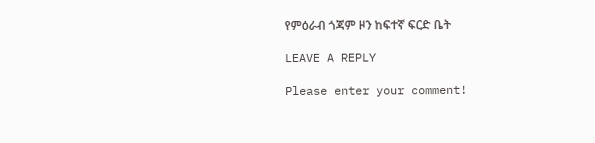የምዕራብ ጎጃም ዞን ከፍተኛ ፍርድ ቤት

LEAVE A REPLY

Please enter your comment!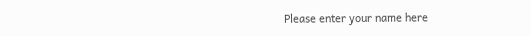Please enter your name here